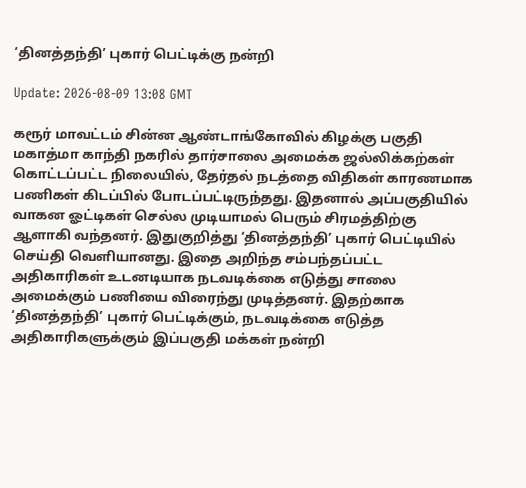‘தினத்தந்தி’ புகார் பெட்டிக்கு நன்றி

Update: 2026-08-09 13:08 GMT

கரூர் மாவட்டம் சின்ன ஆண்டாங்கோவில் கிழக்கு பகுதி மகாத்மா காந்தி நகரில் தார்சாலை அமைக்க ஜல்லிக்கற்கள் கொட்டப்பட்ட நிலையில், தேர்தல் நடத்தை விதிகள் காரணமாக பணிகள் கிடப்பில் போடப்பட்டிருந்தது. இதனால் அப்பகுதியில் வாகன ஓட்டிகள் செல்ல முடியாமல் பெரும் சிரமத்திற்கு ஆளாகி வந்தனர். இதுகுறித்து ‘தினத்தந்தி’ புகார் பெட்டியில் செய்தி வெளியானது. இதை அறிந்த சம்பந்தப்பட்ட அதிகாரிகள் உடனடியாக நடவடிக்கை எடுத்து சாலை அமைக்கும் பணியை விரைந்து முடித்தனர். இதற்காக ‘தினத்தந்தி’ புகார் பெட்டிக்கும், நடவடிக்கை எடுத்த அதிகாரிகளுக்கும் இப்பகுதி மக்கள் நன்றி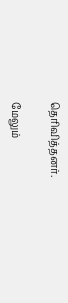தெரிவித்தனர்.

மேலும்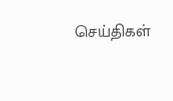செய்திகள்